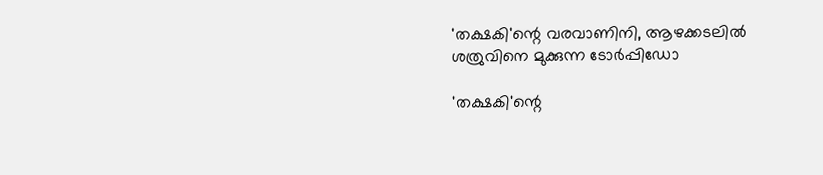'തക്ഷകി'ന്റെ വരവാണിനി, ആഴക്കടലിൽ ശത്രുവിനെ മുക്കുന്ന ടോർപ്പിഡോ

'തക്ഷകി'ന്റെ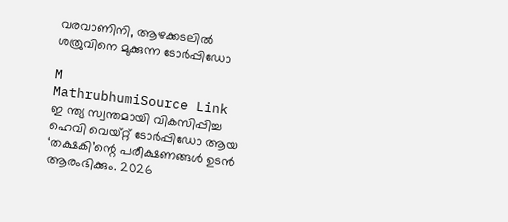വരവാണിനി, ആഴക്കടലിൽ ശത്രുവിനെ മുക്കുന്ന ടോർപ്പിഡോ

M
MathrubhumiSource Link
ഇ ന്ത്യ സ്വന്തമായി വികസിപ്പിച്ച ഹെവി വെയ്റ്റ് ടോർപ്പിഡോ ആയ ‘തക്ഷകി’ന്റെ പരീക്ഷണങ്ങൾ ഉടൻ ആരംഭിക്കും. 2026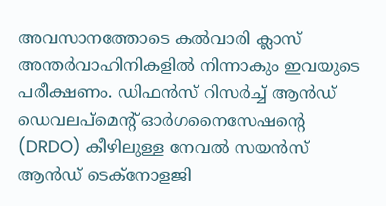അവസാനത്തോടെ കൽവാരി ക്ലാസ് അന്തർവാഹിനികളിൽ നിന്നാകും ഇവയുടെ പരീക്ഷണം. ഡിഫൻസ് റിസർച്ച് ആൻഡ് ഡെവലപ്മെന്റ് ഓർഗനൈസേഷന്റെ (DRDO) കീഴിലുള്ള നേവൽ സയൻസ് ആൻഡ് ടെക്‌നോളജി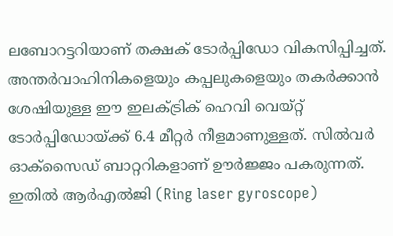ലബോറട്ടറിയാണ് തക്ഷക് ടോർപ്പിഡോ വികസിപ്പിച്ചത്. അന്തർവാഹിനികളെയും കപ്പലുകളെയും തകർക്കാൻ ശേഷിയുള്ള ഈ ഇലക്ട്രിക് ഹെവി വെയ്റ്റ് ടോർപ്പിഡോയ്ക്ക് 6.4 മീറ്റർ നീളമാണുള്ളത്. സിൽവർ ഓക്‌സൈഡ് ബാറ്ററികളാണ് ഊർജ്ജം പകരുന്നത്. ഇതിൽ ആർഎൽജി (Ring laser gyroscope)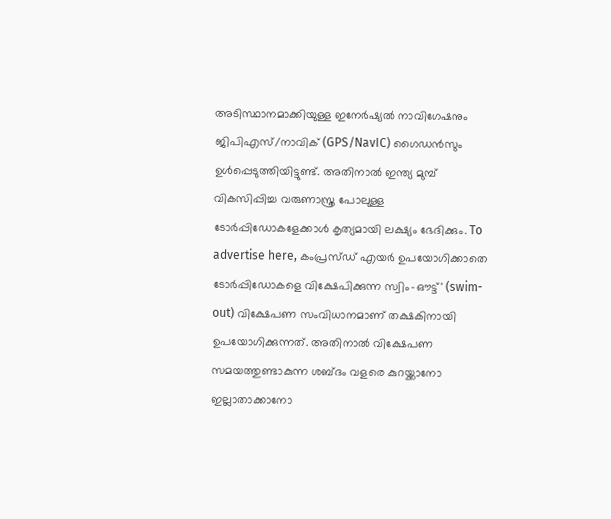അടിസ്ഥാനമാക്കിയുള്ള ഇനേർഷ്യൽ നാവിഗേഷനും ജിപിഎസ്/നാവിക് (GPS/NavIC) ഗൈഡൻസും ഉൾപ്പെടുത്തിയിട്ടുണ്ട്. അതിനാൽ ഇന്ത്യ മുമ്പ് വികസിപ്പിച്ച വരുണാസ്ത്ര പോലുള്ള ടോർപ്പിഡോകളേക്കാൾ കൃത്യമായി ലക്ഷ്യം ഭേദിക്കും. To advertise here, കംപ്രസ്ഡ് എയർ ഉപയോഗിക്കാതെ ടോർപ്പിഡോകളെ വിക്ഷേപിക്കുന്ന സ്വിം-ഔട്ട്' (swim-out) വിക്ഷേപണ സംവിധാനമാണ് തക്ഷകിനായി ഉപയോഗിക്കുന്നത്. അതിനാൽ വിക്ഷേപണ സമയത്തുണ്ടാകുന്ന ശബ്ദം വളരെ കുറയ്ക്കാനോ ഇല്ലാതാക്കാനോ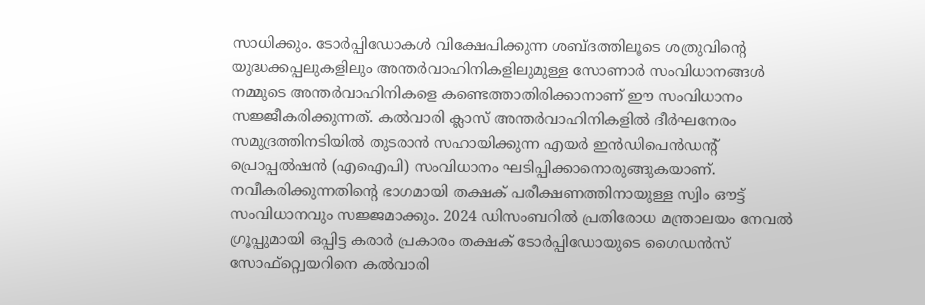സാധിക്കും. ടോർപ്പിഡോകൾ വിക്ഷേപിക്കുന്ന ശബ്ദത്തിലൂടെ ശത്രുവിന്റെ യുദ്ധക്കപ്പലുകളിലും അന്തർവാഹിനികളിലുമുള്ള സോണാർ സംവിധാനങ്ങൾ നമ്മുടെ അന്തർവാഹിനികളെ കണ്ടെത്താതിരിക്കാനാണ് ഈ സംവിധാനം സജ്ജീകരിക്കുന്നത്. കൽവാരി ക്ലാസ് അന്തർവാഹിനികളിൽ ദീർഘനേരം സമുദ്രത്തിനടിയിൽ തുടരാൻ സഹായിക്കുന്ന എയർ ഇൻഡിപെൻഡന്റ് പ്രൊപ്പൽഷൻ (എഐപി) സംവിധാനം ഘടിപ്പിക്കാനൊരുങ്ങുകയാണ്. നവീകരിക്കുന്നതിന്റെ ഭാഗമായി തക്ഷക് പരീക്ഷണത്തിനായുള്ള സ്വിം ഔട്ട് സംവിധാനവും സജ്ജമാക്കും. 2024 ഡിസംബറിൽ പ്രതിരോധ മന്ത്രാലയം നേവൽ ഗ്രൂപ്പുമായി ഒപ്പിട്ട കരാർ പ്രകാരം തക്ഷക് ടോർപ്പിഡോയുടെ ഗൈഡൻസ് സോഫ്റ്റ്വെയറിനെ കൽവാരി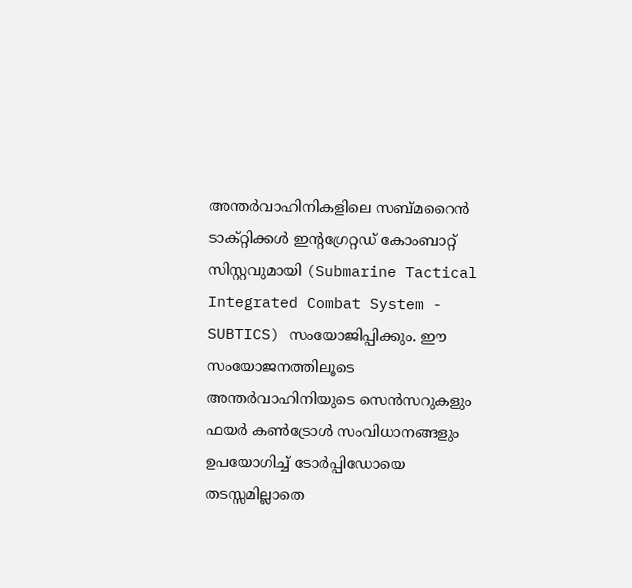അന്തർവാഹിനികളിലെ സബ്മറൈൻ ടാക്റ്റിക്കൾ ഇന്റഗ്രേറ്റഡ് കോംബാറ്റ് സിസ്റ്റവുമായി (Submarine Tactical Integrated Combat System - SUBTICS) സംയോജിപ്പിക്കും. ഈ സംയോജനത്തിലൂടെ അന്തർവാഹിനിയുടെ സെൻസറുകളും ഫയർ കൺട്രോൾ സംവിധാനങ്ങളും ഉപയോഗിച്ച് ടോർപ്പിഡോയെ തടസ്സമില്ലാതെ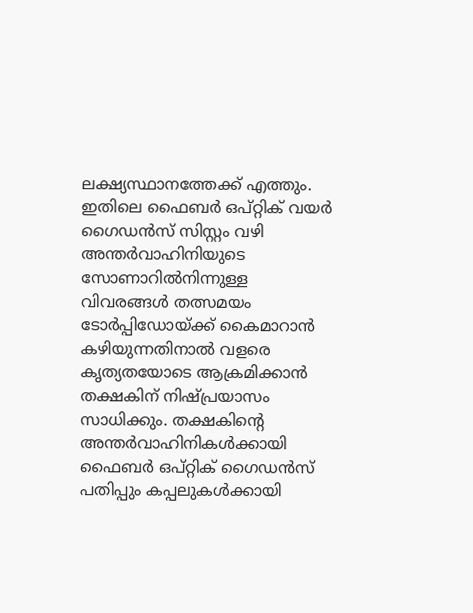ലക്ഷ്യസ്ഥാനത്തേക്ക് എത്തും. ഇതിലെ ഫൈബർ ഒപ്റ്റിക് വയർ ഗൈഡൻസ് സിസ്റ്റം വഴി അന്തർവാഹിനിയുടെ സോണാറിൽനിന്നുള്ള വിവരങ്ങൾ തത്സമയം ടോർപ്പിഡോയ്ക്ക് കൈമാറാൻ കഴിയുന്നതിനാൽ വളരെ കൃത്യതയോടെ ആക്രമിക്കാൻ തക്ഷകിന് നിഷ്പ്രയാസം സാധിക്കും. തക്ഷകിന്റെ അന്തർവാഹിനികൾക്കായി ഫൈബർ ഒപ്റ്റിക് ഗൈഡൻസ് പതിപ്പും കപ്പലുകൾക്കായി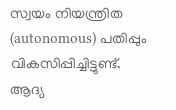സ്വയം നിയന്ത്രിത (autonomous) പതിപ്പും വികസിപ്പിച്ചിട്ടുണ്ട്. ആദ്യ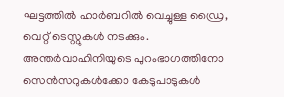ഘട്ടത്തിൽ ഹാർബറിൽ വെച്ചുള്ള ഡ്രൈ, വെറ്റ് ടെസ്റ്റുകൾ നടക്കും. അന്തർവാഹിനിയുടെ പുറംഭാഗത്തിനോ സെൻസറുകൾക്കോ കേടുപാടുകൾ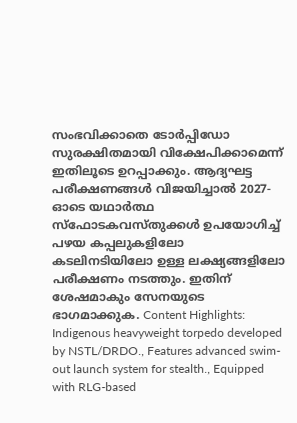സംഭവിക്കാതെ ടോർപ്പിഡോ സുരക്ഷിതമായി വിക്ഷേപിക്കാമെന്ന് ഇതിലൂടെ ഉറപ്പാക്കും. ആദ്യഘട്ട പരീക്ഷണങ്ങൾ വിജയിച്ചാൽ 2027-ഓടെ യഥാർത്ഥ സ്‌ഫോടകവസ്തുക്കൾ ഉപയോഗിച്ച് പഴയ കപ്പലുകളിലോ കടലിനടിയിലോ ഉള്ള ലക്ഷ്യങ്ങളിലോ പരീക്ഷണം നടത്തും. ഇതിന് ശേഷമാകും സേനയുടെ ഭാഗമാക്കുക. Content Highlights: Indigenous heavyweight torpedo developed by NSTL/DRDO., Features advanced swim-out launch system for stealth., Equipped with RLG-based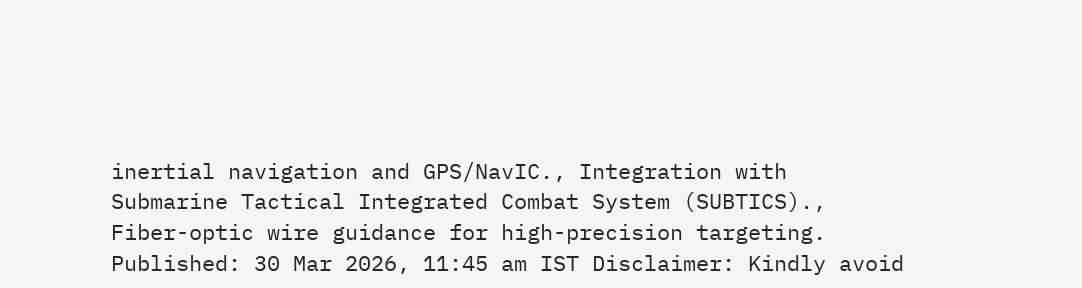inertial navigation and GPS/NavIC., Integration with Submarine Tactical Integrated Combat System (SUBTICS)., Fiber-optic wire guidance for high-precision targeting. Published: 30 Mar 2026, 11:45 am IST Disclaimer: Kindly avoid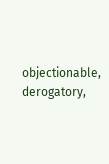objectionable, derogatory,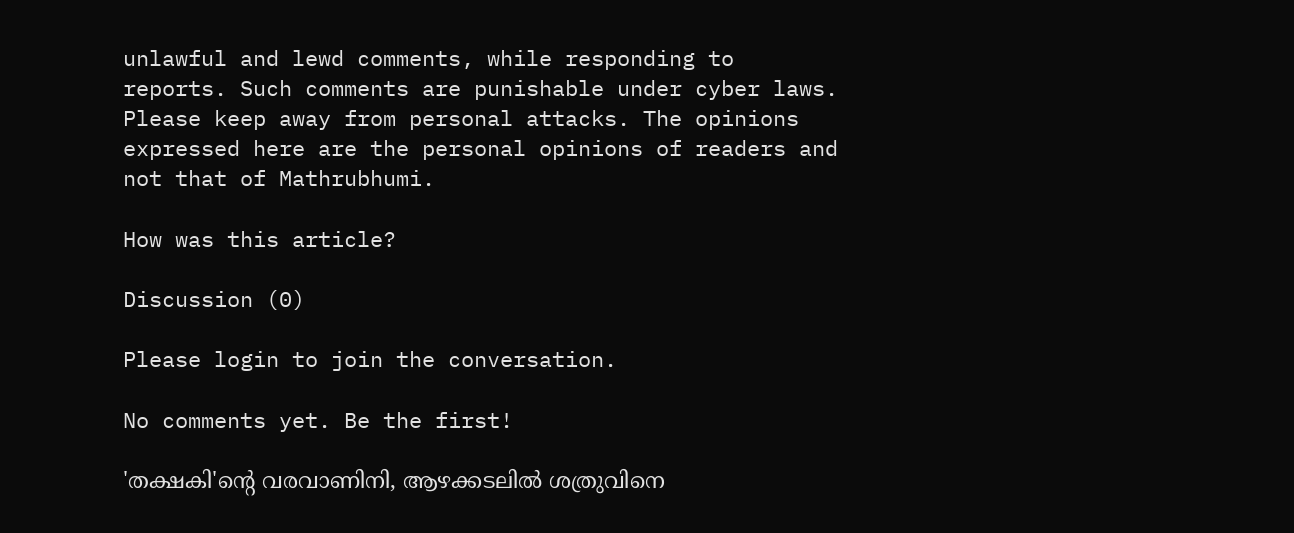unlawful and lewd comments, while responding to reports. Such comments are punishable under cyber laws. Please keep away from personal attacks. The opinions expressed here are the personal opinions of readers and not that of Mathrubhumi.

How was this article?

Discussion (0)

Please login to join the conversation.

No comments yet. Be the first!

'തക്ഷകി'ന്റെ വരവാണിനി, ആഴക്കടലിൽ ശത്രുവിനെ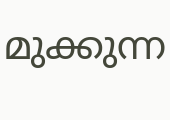മുക്കുന്ന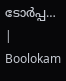ടോർപ്പ… | Boolokam